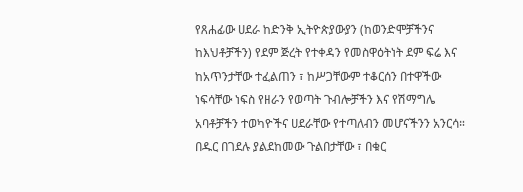የጸሐፊው ሀደራ ከድንቅ ኢትዮጵያውያን (ከወንድሞቻችንና ከእህቶቻችን) የደም ጅረት የተቀዳን የመስዋዕትነት ደም ፍሬ እና ከአጥንታቸው ተፈልጠን ፣ ከሥጋቸውም ተቆርሰን በተዋችው ነፍሳቸው ነፍስ የዘራን የወጣት ጉብሎቻችን እና የሽማግሌ አባቶቻችን ተወካዮችና ሀደራቸው የተጣለብን መሆናችንን አንርሳ። በዱር በገደሉ ያልደከመው ጉልበታቸው ፣ በቁር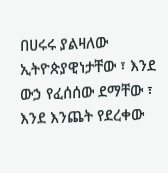በሀሩሩ ያልዛለው ኢትዮጵያዊነታቸው ፣ እንደ ውኃ የፈሰሰው ደማቸው ፣ እንደ እንጨት የደረቀው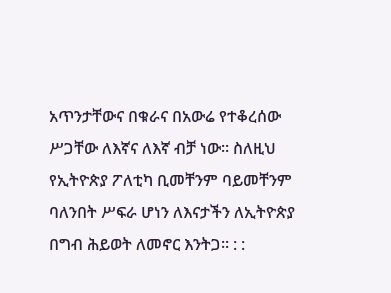አጥንታቸውና በቁራና በአውሬ የተቆረሰው ሥጋቸው ለእኛና ለእኛ ብቻ ነው። ስለዚህ የኢትዮጵያ ፖለቲካ ቢመቸንም ባይመቸንም ባለንበት ሥፍራ ሆነን ለእናታችን ለኢትዮጵያ በግብ ሕይወት ለመኖር እንትጋ። : :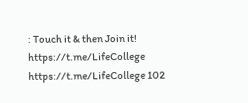: Touch it & then Join it! https://t.me/LifeCollege https://t.me/LifeCollege 102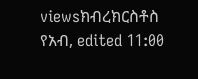viewsክብረክርስቶስ የአብ, edited 11:00